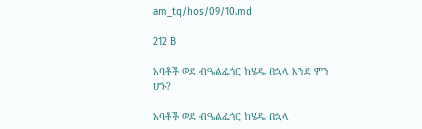am_tq/hos/09/10.md

212 B

አባቶች ወደ ብዔልፌጎር ከሄዱ በኋላ እንደ ምን ሆኑ?

አባቶች ወደ ብዔልፌጎር ከሄዱ በኋላ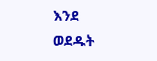እንደ ወደዱት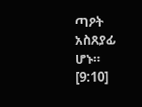ጣዖት አስጸያፊ ሆኑ። [9:10]